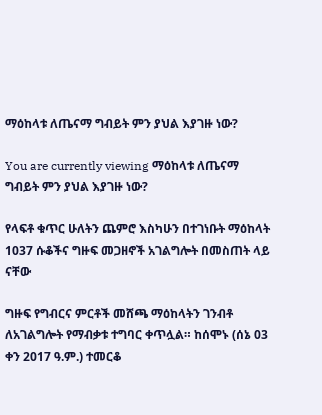ማዕከላቱ ለጤናማ ግብይት ምን ያህል እያገዙ ነው?

You are currently viewing ማዕከላቱ ለጤናማ ግብይት ምን ያህል እያገዙ ነው?

የላፍቶ ቁጥር ሁለትን ጨምሮ እስካሁን በተገነቡት ማዕከላት 1037 ሱቆችና ግዙፍ መጋዘኖች አገልግሎት በመስጠት ላይ ናቸው

ግዙፍ የግብርና ምርቶች መሸጫ ማዕከላትን ገንብቶ ለአገልግሎት የማብቃቱ ተግባር ቀጥሏል። ከሰሞኑ (ሰኔ 03 ቀን 2017 ዓ.ም.) ተመርቆ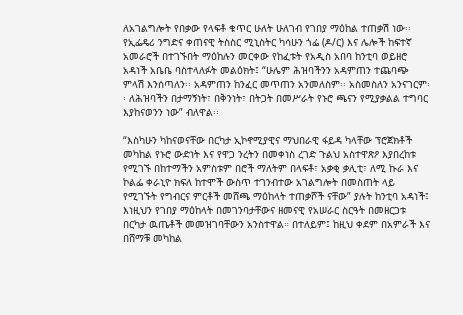ለአገልግሎት የበቃው የላፍቶ ቁጥር ሁለት ሁለገብ የገበያ ማዕከል ተጠቃሽ ነው፡፡ የኢፌዴሪ ንግድና ቀጠናዊ ትስስር ሚኒስትር ካሳሁን ጎፌ (ዶ/ር) እና ሌሎች ከፍተኛ አመራሮች በተገኙበት ማዕከሉን መርቀው የከፈቱት የአዲስ አበባ ከንቲባ ወይዘሮ አዳነች አቤቤ ባስተላለፉት መልዕክት፤ “ሁሌም ሕዝባችንን አዳምጠን ተጨባጭ ምላሽ እንሰጣለን፡፡ አዳምጠን ከንፈር መጥጠን አንመለስም፡፡ አስመስለን አንናገርም፡፡ ለሕዝባችን በታማኝነት፣ በቅንነት፣ በትጋት በመሥራት የኑሮ ጫናን የሚያቃልል ተግባር እያከናወንን ነው” ብለዋል፡፡

“እስካሁን ካከናወናቸው በርካታ ኢኮኖሚያዊና ማህበራዊ ፋይዳ ካላቸው ፕሮጀክቶች መካከል የኑሮ ውድነት እና የዋጋ ንረትን በመቀነስ ረገድ ጉልህ አስተዋጽዖ እያበረከቱ የሚገኙ በከተማችን አምስቱም በሮች ማለትም በላፍቶ፣ አቃቂ ቃሊቲ፣ ለሚ ኩራ እና  ኮልፌ ቀራኒዮ ክፍለ ከተሞች ውስጥ ተገንብተው አገልግሎት በመስጠት ላይ የሚገኙት የግብርና ምርቶች መሸጫ ማዕከላት ተጠቃሾች ናቸው” ያሉት ከንቲባ አዳነች፤ እነዚህን የገበያ ማዕከላት በመገንባታቸውና ዘመናዊ የአሠራር ስርዓት በመዘርጋቱ በርካታ ዉጤቶች መመዝገባቸውን አንስተዋል። በተለይም፤ ከዚህ ቀደም በአምራች እና በሸማቹ መካከል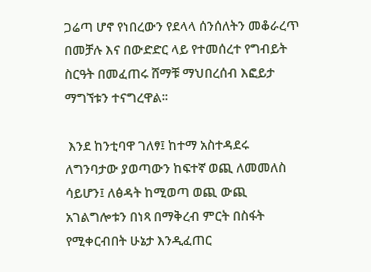ጋሬጣ ሆኖ የነበረውን የደላላ ሰንሰለትን መቆራረጥ በመቻሉ እና በውድድር ላይ የተመሰረተ የግብይት ስርዓት በመፈጠሩ ሸማቹ ማህበረሰብ እፎይታ ማግኘቱን ተናግረዋል፡፡

 እንደ ከንቲባዋ ገለፃ፤ ከተማ አስተዳደሩ ለግንባታው ያወጣውን ከፍተኛ ወጪ ለመመለስ ሳይሆን፤ ለፅዳት ከሚወጣ ወጪ ውጪ አገልግሎቱን በነጻ በማቅረብ ምርት በስፋት የሚቀርብበት ሁኔታ እንዲፈጠር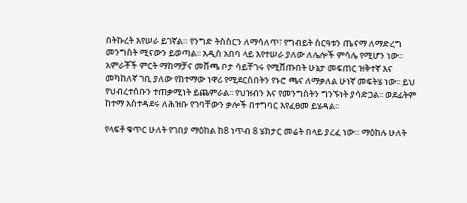በትኩረት እየሠራ ይገኛል። የንግድ ትስስርን ለማሳለጥ፣ የግብይት ስርዓቱን ጤናማ ለማድረግ መንግስት ሚናውን ይወጣል፡፡ አዲስ አበባ ላይ እየተሠራ ያለው ለሌሎች ምሳሌ የሚሆን ነው፡፡ አምራቾች ምርት ማከማቻና መሸጫ ቦታ ሳይቸገሩ የሚሸጡበት ሁኔታ መፍጠር ዝቅተኛ እና መካከለኛ ገቢ ያለው የከተማው ነዋሪ የሚደርስበትን የኑሮ ጫና ለማቃለል ሁነኛ መፍትሄ ነው፡፡ ይህ የህብረተሰቡን ተጠቃሚነት ይጨምራል፡፡ የህዝብን እና የመንግስትን ግንኙነት ያሳድጋል፡፡ ወደፊትም ከተማ አስተዳደሩ ለሕዝቡ የገባቸውን ቃሎች በተግባር እየፈፀመ ይሄዳል፡፡

የላፍቶ ቁጥር ሁለት የገበያ ማዕከል ከ8 ነጥብ 8 ሄክታር መሬት በላይ ያረፈ ነው። ማዕከሉ ሁለት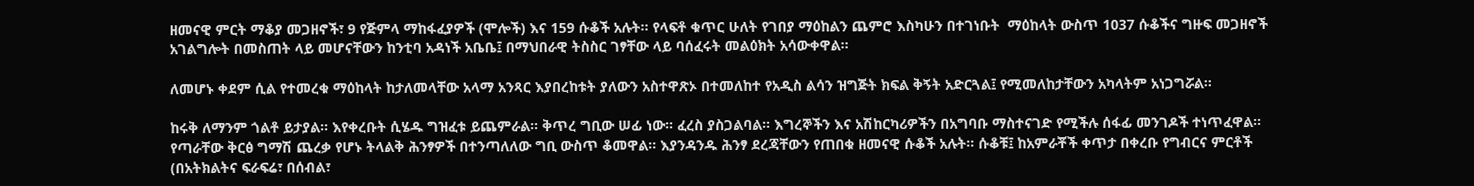ዘመናዊ ምርት ማቆያ መጋዘኖች፣ 9 የጅምላ ማከፋፈያዎች (ሞሎች) እና 159 ሱቆች አሉት፡፡ የላፍቶ ቁጥር ሁለት የገበያ ማዕከልን ጨምሮ እስካሁን በተገነቡት  ማዕከላት ውስጥ 1037 ሱቆችና ግዙፍ መጋዘኖች አገልግሎት በመስጠት ላይ መሆናቸውን ከንቲባ አዳነች አቤቤ፤ በማህበራዊ ትስስር ገፃቸው ላይ ባሰፈሩት መልዕክት አሳውቀዋል፡፡

ለመሆኑ ቀደም ሲል የተመረቁ ማዕከላት ከታለመላቸው አላማ አንጻር እያበረከቱት ያለውን አስተዋጽኦ በተመለከተ የአዲስ ልሳን ዝግጅት ክፍል ቅኝት አድርጓል፤ የሚመለከታቸውን አካላትም አነጋግሯል፡፡

ከሩቅ ለማንም ጎልቶ ይታያል። እየቀረቡት ሲሄዱ ግዝፈቱ ይጨምራል። ቅጥረ ግቢው ሠፊ ነው። ፈረስ ያስጋልባል። እግረኞችን እና አሽከርካሪዎችን በአግባቡ ማስተናገድ የሚችሉ ሰፋፊ መንገዶች ተነጥፈዋል። የጣራቸው ቅርፅ ግማሽ ጨረቃ የሆኑ ትላልቅ ሕንፃዎች በተንጣለለው ግቢ ውስጥ ቆመዋል፡፡ እያንዳንዱ ሕንፃ ደረጃቸውን የጠበቁ ዘመናዊ ሱቆች አሉት፡፡ ሱቆቹ፤ ከአምራቾች ቀጥታ በቀረቡ የግብርና ምርቶች (በአትክልትና ፍራፍሬ፣ በሰብል፣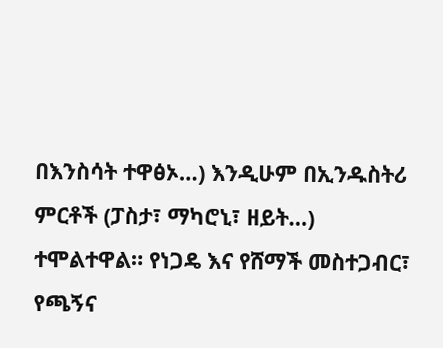በእንስሳት ተዋፅኦ…) እንዲሁም በኢንዱስትሪ ምርቶች (ፓስታ፣ ማካሮኒ፣ ዘይት…) ተሞልተዋል። የነጋዴ እና የሸማች መስተጋብር፣ የጫኝና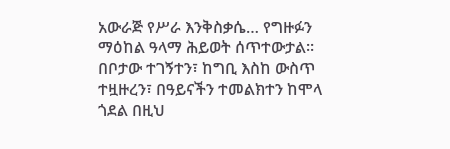አውራጅ የሥራ እንቅስቃሴ… የግዙፉን ማዕከል ዓላማ ሕይወት ሰጥተውታል፡፡ በቦታው ተገኝተን፣ ከግቢ እስከ ውስጥ ተዟዙረን፣ በዓይናችን ተመልክተን ከሞላ ጎደል በዚህ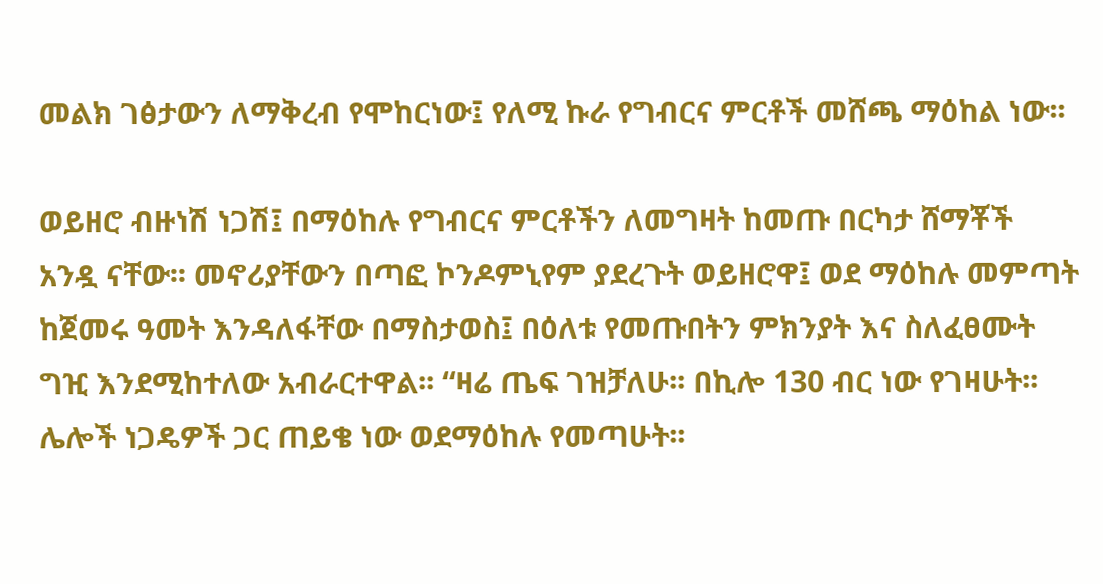መልክ ገፅታውን ለማቅረብ የሞከርነው፤ የለሚ ኩራ የግብርና ምርቶች መሸጫ ማዕከል ነው፡፡

ወይዘሮ ብዙነሽ ነጋሽ፤ በማዕከሉ የግብርና ምርቶችን ለመግዛት ከመጡ በርካታ ሸማቾች አንዷ ናቸው፡፡ መኖሪያቸውን በጣፎ ኮንዶምኒየም ያደረጉት ወይዘሮዋ፤ ወደ ማዕከሉ መምጣት ከጀመሩ ዓመት እንዳለፋቸው በማስታወስ፤ በዕለቱ የመጡበትን ምክንያት እና ስለፈፀሙት ግዢ እንደሚከተለው አብራርተዋል፡፡ “ዛሬ ጤፍ ገዝቻለሁ፡፡ በኪሎ 130 ብር ነው የገዛሁት፡፡ ሌሎች ነጋዴዎች ጋር ጠይቄ ነው ወደማዕከሉ የመጣሁት፡፡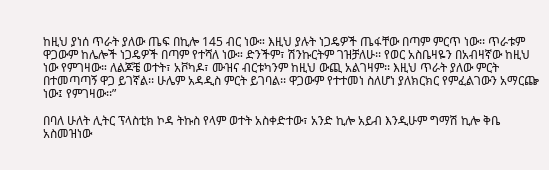ከዚህ ያነሰ ጥራት ያለው ጤፍ በኪሎ 145 ብር ነው። እዚህ ያሉት ነጋዴዎች ጤፋቸው በጣም ምርጥ ነው፡፡ ጥራቱም ዋጋውም ከሌሎች ነጋዴዎች በጣም የተሻለ ነው። ድንችም፣ ሽንኩርትም ገዝቻለሁ፡፡ የወር አስቤዛዬን በአብዛኛው ከዚህ ነው የምገዛው። ለልጆቼ ወተት፣ አቮካዶ፣ ሙዝና ብርቱካንም ከዚህ ውጪ አልገዛም፡፡ እዚህ ጥራት ያለው ምርት በተመጣጣኝ ዋጋ ይገኛል፡፡ ሁሌም አዳዲስ ምርት ይገባል፡፡ ዋጋውም የተተመነ ስለሆነ ያለክርክር የምፈልገውን አማርጬ ነው፤ የምገዛው፡፡”

በባለ ሁለት ሊትር ፕላስቲክ ኮዳ ትኩስ የላም ወተት አስቀድተው፣ አንድ ኪሎ አይብ እንዲሁም ግማሽ ኪሎ ቅቤ አስመዝነው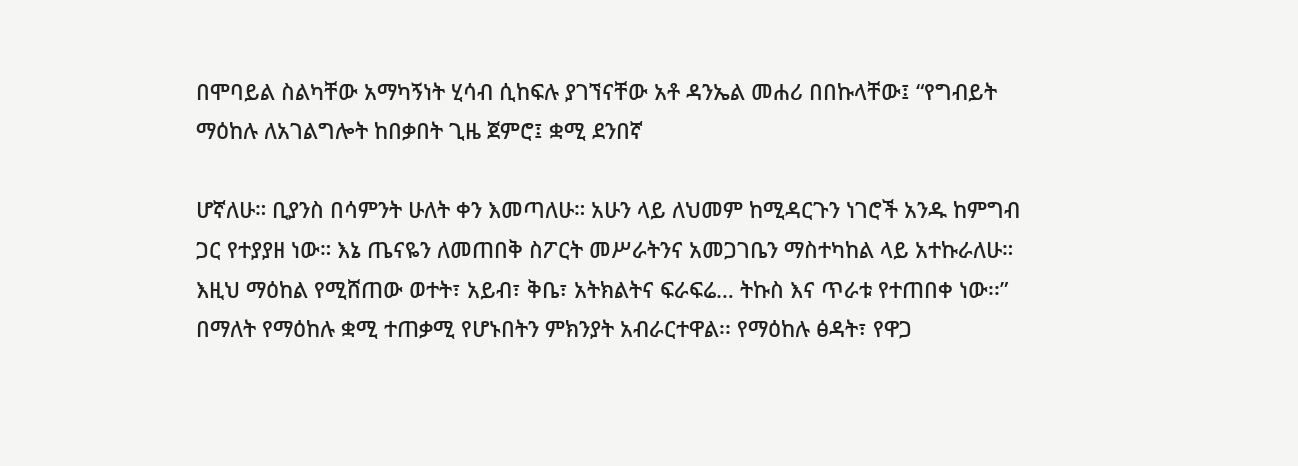በሞባይል ስልካቸው አማካኝነት ሂሳብ ሲከፍሉ ያገኘናቸው አቶ ዳንኤል መሐሪ በበኩላቸው፤ “የግብይት ማዕከሉ ለአገልግሎት ከበቃበት ጊዜ ጀምሮ፤ ቋሚ ደንበኛ

ሆኛለሁ። ቢያንስ በሳምንት ሁለት ቀን እመጣለሁ። አሁን ላይ ለህመም ከሚዳርጉን ነገሮች አንዱ ከምግብ ጋር የተያያዘ ነው። እኔ ጤናዬን ለመጠበቅ ስፖርት መሥራትንና አመጋገቤን ማስተካከል ላይ አተኩራለሁ። እዚህ ማዕከል የሚሸጠው ወተት፣ አይብ፣ ቅቤ፣ አትክልትና ፍራፍሬ… ትኩስ እና ጥራቱ የተጠበቀ ነው፡፡” በማለት የማዕከሉ ቋሚ ተጠቃሚ የሆኑበትን ምክንያት አብራርተዋል፡፡ የማዕከሉ ፅዳት፣ የዋጋ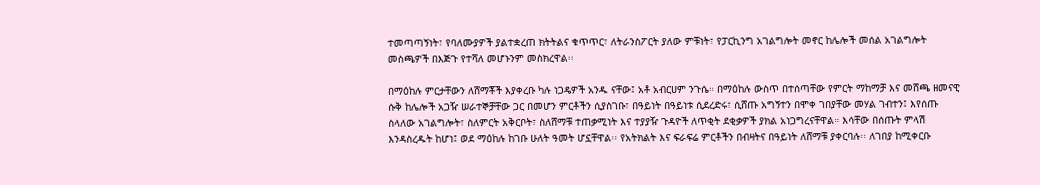ተመጣጣኝነት፣ የባለሙያዎች ያልተቋረጠ ክትትልና ቁጥጥር፣ ለትራንስፖርት ያለው ምቹነት፣ የፓርኪንግ አገልግሎት መኖር ከሌሎች መሰል አገልግሎት መስጫዎች በእጅጉ የተሻለ መሆኑንም መስክረዋል፡፡

በማዕከሉ ምርታቸውን ለሸማቾች እያቀረቡ ካሉ ነጋዴዎች አንዱ ናቸው፤ አቶ አብርሀም ንጉሴ። በማዕከሉ ውስጥ በተሰጣቸው የምርት ማከማቻ እና መሸጫ ዘመናዊ ሱቅ ከሌሎች አጋዥ ሠራተኞቻቸው ጋር በመሆን ምርቶችን ሲያስገቡ፣ በዓይነት በዓይነቱ ሲደረድሩ፣ ሲሸጡ አግኝተን በሞቀ ገበያቸው መሃል ገብተን፤ እየሰጡ ስላለው አገልግሎት፣ ስለምርት አቅርቦት፣ ስለሸማቹ ተጠቃሚነት እና ተያያዥ ጉዳዮች ለጥቂት ደቂቃዎች ያክል አነጋግረናቸዋል። እሳቸው በሰጡት ምላሽ እንዳስረዱት ከሆነ፤ ወደ ማዕከሉ ከገቡ ሁለት ዓመት ሆኗቸዋል፡፡ የአትክልት እና ፍራፍሬ ምርቶችን በብዛትና በዓይነት ለሸማቹ ያቀርባሉ፡፡ ለገበያ ከሚቀርቡ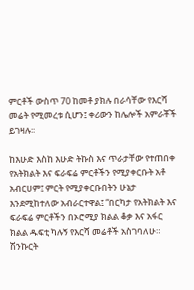ምርቶች ውስጥ 70 ከመቶ ያክሉ በራሳቸው የእርሻ መሬት የሚመረቱ ሲሆን፤ ቀሪውን ከሌሎች አምራቾች ይገዛሉ፡፡

ከእሁድ እስከ እሁድ ትኩስ እና ጥራታቸው የተጠበቀ የአትክልት እና ፍራፍሬ ምርቶችን የሚያቀርቡት አቶ አብርሀም፤ ምርት የሚያቀርቡበትን ሁኔታ እንደሚከተለው አብራርተዋል፤ “በርካታ የአትክልት እና ፍራፍሬ ምርቶችን በኦሮሚያ ክልል ቆቃ እና አፋር ክልል ዱፍቲ ካሉኝ የእርሻ መሬቶች አስገባለሁ። ሽንኩርት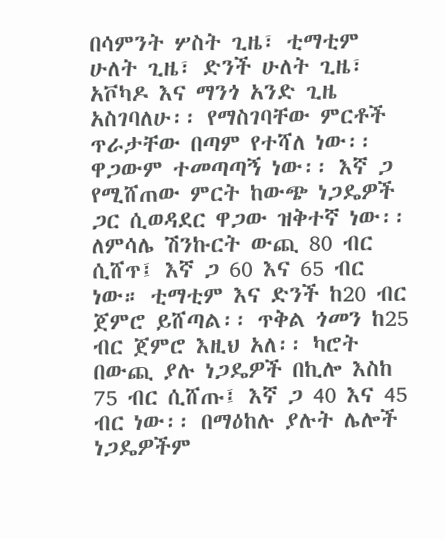በሳምንት ሦስት ጊዜ፣ ቲማቲም ሁለት ጊዜ፣ ድንች ሁለት ጊዜ፣ አቮካዶ እና ማንጎ አንድ ጊዜ አስገባለሁ፡፡ የማስገባቸው ምርቶች ጥራታቸው በጣም የተሻለ ነው፡፡ ዋጋውም ተመጣጣኝ ነው፡፡ እኛ ጋ የሚሸጠው ምርት ከውጭ ነጋዴዎች ጋር ሲወዳደር ዋጋው ዝቅተኛ ነው፡፡ ለምሳሌ ሽንኩርት ውጪ 80 ብር ሲሸጥ፤ እኛ ጋ 60 እና 65 ብር ነው። ቲማቲም እና ድንች ከ20 ብር ጀምሮ ይሸጣል፡፡ ጥቅል ጎመን ከ25 ብር ጀምሮ እዚህ አለ፡፡ ካሮት በውጪ ያሉ ነጋዴዎች በኪሎ እስከ 75 ብር ሲሸጡ፤ እኛ ጋ 40 እና 45 ብር ነው፡፡ በማዕከሉ ያሉት ሌሎች ነጋዴዎችም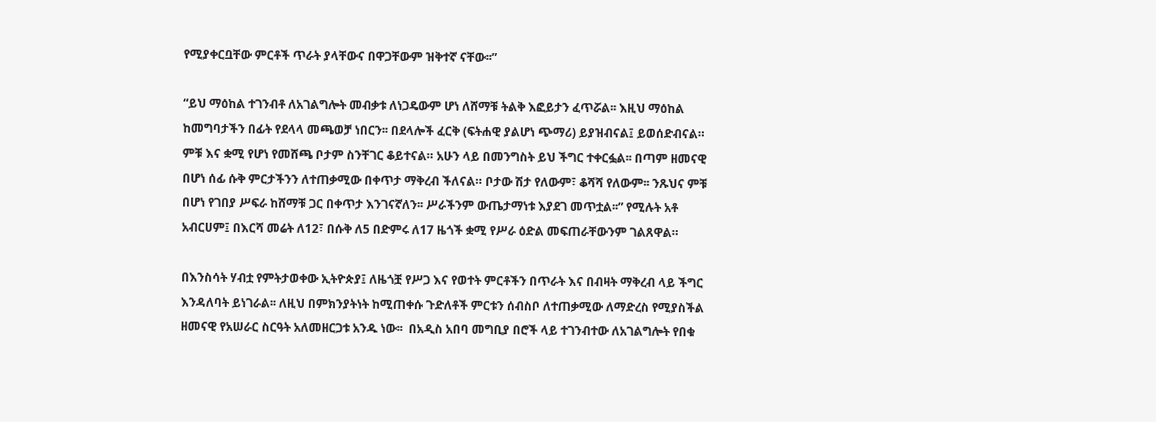የሚያቀርቧቸው ምርቶች ጥራት ያላቸውና በዋጋቸውም ዝቅተኛ ናቸው፡፡”

“ይህ ማዕከል ተገንብቶ ለአገልግሎት መብቃቱ ለነጋዴውም ሆነ ለሸማቹ ትልቅ እፎይታን ፈጥሯል፡፡ እዚህ ማዕከል ከመግባታችን በፊት የደላላ መጫወቻ ነበርን፡፡ በደላሎች ፈርቅ (ፍትሐዊ ያልሆነ ጭማሪ) ይያዝብናል፤ ይወሰድብናል። ምቹ እና ቋሚ የሆነ የመሸጫ ቦታም ስንቸገር ቆይተናል። አሁን ላይ በመንግስት ይህ ችግር ተቀርፏል፡፡ በጣም ዘመናዊ በሆነ ሰፊ ሱቅ ምርታችንን ለተጠቃሚው በቀጥታ ማቅረብ ችለናል። ቦታው ሽታ የለውም፣ ቆሻሻ የለውም፡፡ ንጹህና ምቹ በሆነ የገበያ ሥፍራ ከሸማቹ ጋር በቀጥታ እንገናኛለን፡፡ ሥራችንም ውጤታማነቱ እያደገ መጥቷል፡፡” የሚሉት አቶ አብርሀም፤ በእርሻ መሬት ለ12፣ በሱቅ ለ5 በድምሩ ለ17 ዜጎች ቋሚ የሥራ ዕድል መፍጠራቸውንም ገልጸዋል።

በእንስሳት ሃብቷ የምትታወቀው ኢትዮጵያ፤ ለዜጎቿ የሥጋ እና የወተት ምርቶችን በጥራት እና በብዛት ማቅረብ ላይ ችግር እንዳለባት ይነገራል፡፡ ለዚህ በምክንያትነት ከሚጠቀሱ ጉድለቶች ምርቱን ሰብስቦ ለተጠቃሚው ለማድረስ የሚያስችል ዘመናዊ የአሠራር ስርዓት አለመዘርጋቱ አንዱ ነው፡፡  በአዲስ አበባ መግቢያ በሮች ላይ ተገንብተው ለአገልግሎት የበቁ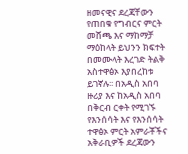ዘመናዊና ደረጃቸውን የጠበቁ የግብርና ምርት መሸጫ እና ማከማቻ ማዕከላት ይህንን ክፍተት በመሙላት እረገድ ትልቅ አስተዋፅኦ እያበረከቱ ይገኛሉ፡፡ በአዲስ አበባ ዙሪያ እና ከአዲስ አበባ በቅርብ ርቀት የሚገኙ የእንሰሳት እና የእንሰሳት ተዋፅኦ ምርት አምራቾችና አቅራቢዎች ደረጃውን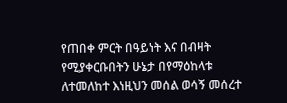የጠበቀ ምርት በዓይነት እና በብዛት የሚያቀርቡበትን ሁኔታ በየማዕከላቱ ለተመለከተ እነዚህን መሰል ወሳኝ መሰረተ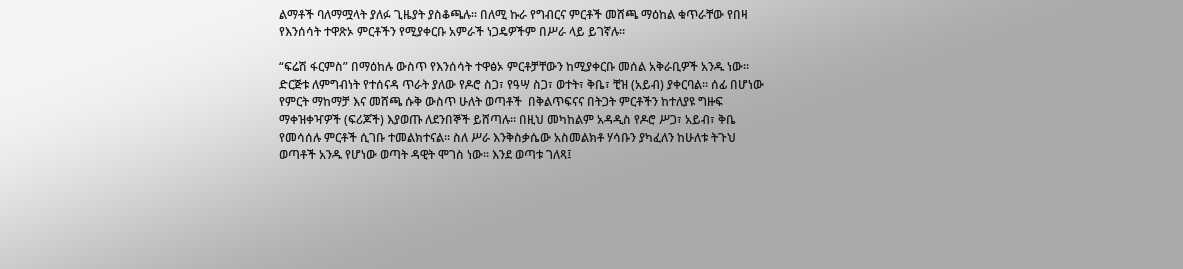ልማቶች ባለማሟላት ያለፉ ጊዜያት ያስቆጫሉ፡፡ በለሚ ኩራ የግብርና ምርቶች መሸጫ ማዕከል ቁጥራቸው የበዛ የእንሰሳት ተዋጽኦ ምርቶችን የሚያቀርቡ አምራች ነጋዴዎችም በሥራ ላይ ይገኛሉ።

“ፍሬሽ ፋርምስ” በማዕከሉ ውስጥ የእንሰሳት ተዋፅኦ ምርቶቻቸውን ከሚያቀርቡ መሰል አቅራቢዎች አንዱ ነው፡፡ ድርጅቱ ለምግብነት የተሰናዳ ጥራት ያለው የዶሮ ስጋ፣ የዓሣ ስጋ፣ ወተት፣ ቅቤ፣ ቺዝ (አይብ) ያቀርባል። ሰፊ በሆነው የምርት ማከማቻ እና መሸጫ ሱቅ ውስጥ ሁለት ወጣቶች  በቅልጥፍናና በትጋት ምርቶችን ከተለያዩ ግዙፍ ማቀዝቀዣዎች (ፍሪጆች) እያወጡ ለደንበኞች ይሸጣሉ፡፡ በዚህ መካከልም አዳዲስ የዶሮ ሥጋ፣ አይብ፣ ቅቤ የመሳሰሉ ምርቶች ሲገቡ ተመልክተናል። ስለ ሥራ እንቅስቃሴው አስመልክቶ ሃሳቡን ያካፈለን ከሁለቱ ትጉህ ወጣቶች አንዱ የሆነው ወጣት ዳዊት ሞገስ ነው። እንደ ወጣቱ ገለጻ፤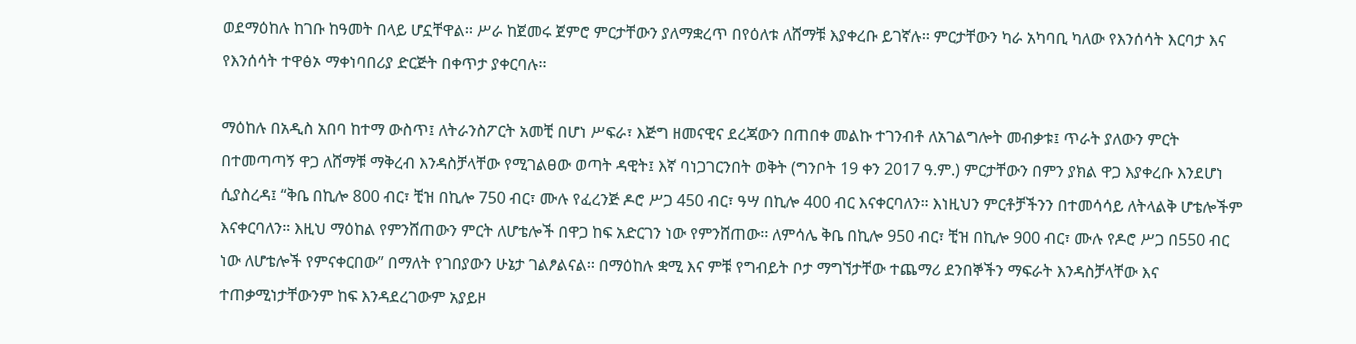ወደማዕከሉ ከገቡ ከዓመት በላይ ሆኗቸዋል፡፡ ሥራ ከጀመሩ ጀምሮ ምርታቸውን ያለማቋረጥ በየዕለቱ ለሸማቹ እያቀረቡ ይገኛሉ፡፡ ምርታቸውን ካራ አካባቢ ካለው የእንሰሳት እርባታ እና የእንሰሳት ተዋፅኦ ማቀነባበሪያ ድርጅት በቀጥታ ያቀርባሉ፡፡

ማዕከሉ በአዲስ አበባ ከተማ ውስጥ፤ ለትራንስፖርት አመቺ በሆነ ሥፍራ፣ እጅግ ዘመናዊና ደረጃውን በጠበቀ መልኩ ተገንብቶ ለአገልግሎት መብቃቱ፤ ጥራት ያለውን ምርት በተመጣጣኝ ዋጋ ለሸማቹ ማቅረብ እንዳስቻላቸው የሚገልፀው ወጣት ዳዊት፤ እኛ ባነጋገርንበት ወቅት (ግንቦት 19 ቀን 2017 ዓ.ም.) ምርታቸውን በምን ያክል ዋጋ እያቀረቡ እንደሆነ ሲያስረዳ፤ “ቅቤ በኪሎ 800 ብር፣ ቺዝ በኪሎ 750 ብር፣ ሙሉ የፈረንጅ ዶሮ ሥጋ 450 ብር፣ ዓሣ በኪሎ 400 ብር እናቀርባለን። እነዚህን ምርቶቻችንን በተመሳሳይ ለትላልቅ ሆቴሎችም እናቀርባለን። እዚህ ማዕከል የምንሸጠውን ምርት ለሆቴሎች በዋጋ ከፍ አድርገን ነው የምንሸጠው፡፡ ለምሳሌ ቅቤ በኪሎ 950 ብር፣ ቺዝ በኪሎ 900 ብር፣ ሙሉ የዶሮ ሥጋ በ550 ብር ነው ለሆቴሎች የምናቀርበው” በማለት የገበያውን ሁኔታ ገልፆልናል፡፡ በማዕከሉ ቋሚ እና ምቹ የግብይት ቦታ ማግኘታቸው ተጨማሪ ደንበኞችን ማፍራት እንዳስቻላቸው እና ተጠቃሚነታቸውንም ከፍ እንዳደረገውም አያይዞ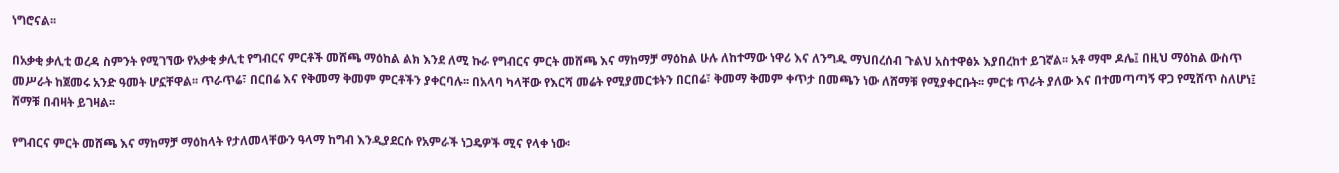ነግሮናል፡፡

በአቃቂ ቃሊቲ ወረዳ ስምንት የሚገኘው የአቃቂ ቃሊቲ የግብርና ምርቶች መሸጫ ማዕከል ልክ እንደ ለሚ ኩራ የግብርና ምርት መሸጫ እና ማከማቻ ማዕከል ሁሉ ለከተማው ነዋሪ እና ለንግዱ ማህበረሰብ ጉልህ አስተዋፅኦ እያበረከተ ይገኛል፡፡ አቶ ማሞ ዶሌ፤ በዚህ ማዕከል ውስጥ መሥራት ከጀመሩ አንድ ዓመት ሆኗቸዋል፡፡ ጥራጥሬ፣ በርበሬ እና የቅመማ ቅመም ምርቶችን ያቀርባሉ፡፡ በአላባ ካላቸው የእርሻ መሬት የሚያመርቱትን በርበሬ፣ ቅመማ ቅመም ቀጥታ በመጫን ነው ለሸማቹ የሚያቀርቡት፡፡ ምርቱ ጥራት ያለው እና በተመጣጣኝ ዋጋ የሚሸጥ ስለሆነ፤ ሸማቹ በብዛት ይገዛል፡፡

የግብርና ምርት መሸጫ እና ማከማቻ ማዕከላት የታለመላቸውን ዓላማ ከግብ እንዲያደርሱ የአምራች ነጋዴዎች ሚና የላቀ ነው፡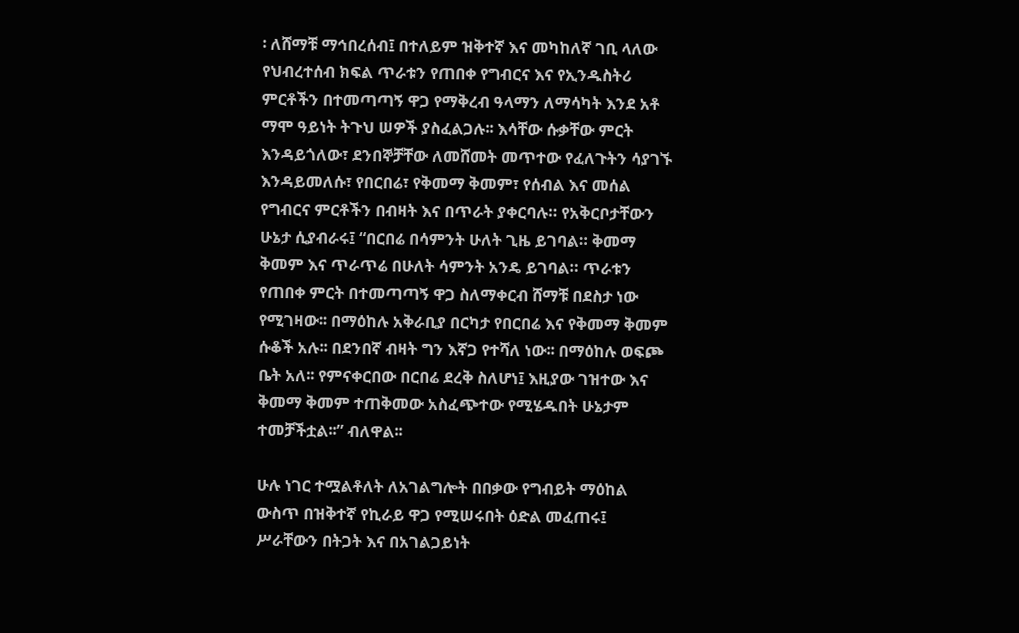፡ ለሸማቹ ማኅበረሰብ፤ በተለይም ዝቅተኛ እና መካከለኛ ገቢ ላለው የህብረተሰብ ክፍል ጥራቱን የጠበቀ የግብርና እና የኢንዱስትሪ ምርቶችን በተመጣጣኝ ዋጋ የማቅረብ ዓላማን ለማሳካት እንደ አቶ ማሞ ዓይነት ትጉህ ሠዎች ያስፈልጋሉ፡፡ እሳቸው ሱቃቸው ምርት እንዳይጎለው፣ ደንበኞቻቸው ለመሸመት መጥተው የፈለጉትን ሳያገኙ እንዳይመለሱ፣ የበርበሬ፣ የቅመማ ቅመም፣ የሰብል እና መሰል የግብርና ምርቶችን በብዛት እና በጥራት ያቀርባሉ። የአቅርቦታቸውን ሁኔታ ሲያብራሩ፤ “በርበሬ በሳምንት ሁለት ጊዜ ይገባል። ቅመማ ቅመም እና ጥራጥሬ በሁለት ሳምንት አንዴ ይገባል። ጥራቱን የጠበቀ ምርት በተመጣጣኝ ዋጋ ስለማቀርብ ሸማቹ በደስታ ነው የሚገዛው፡፡ በማዕከሉ አቅራቢያ በርካታ የበርበሬ እና የቅመማ ቅመም ሱቆች አሉ፡፡ በደንበኛ ብዛት ግን እኛጋ የተሻለ ነው፡፡ በማዕከሉ ወፍጮ ቤት አለ፡፡ የምናቀርበው በርበሬ ደረቅ ስለሆነ፤ እዚያው ገዝተው እና ቅመማ ቅመም ተጠቅመው አስፈጭተው የሚሄዱበት ሁኔታም ተመቻችቷል፡፡” ብለዋል፡፡

ሁሉ ነገር ተሟልቶለት ለአገልግሎት በበቃው የግብይት ማዕከል ውስጥ በዝቅተኛ የኪራይ ዋጋ የሚሠሩበት ዕድል መፈጠሩ፤ ሥራቸውን በትጋት እና በአገልጋይነት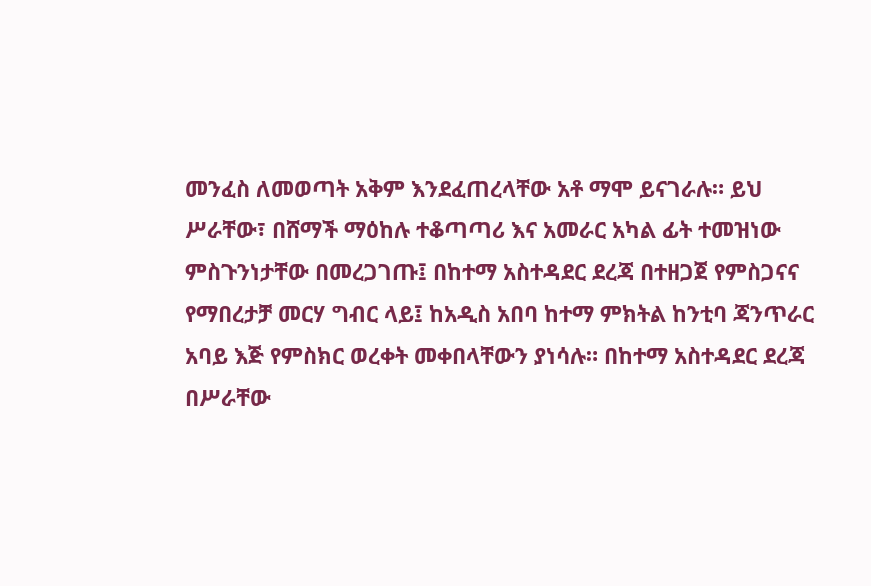መንፈስ ለመወጣት አቅም እንደፈጠረላቸው አቶ ማሞ ይናገራሉ። ይህ ሥራቸው፣ በሸማች ማዕከሉ ተቆጣጣሪ እና አመራር አካል ፊት ተመዝነው ምስጉንነታቸው በመረጋገጡ፤ በከተማ አስተዳደር ደረጃ በተዘጋጀ የምስጋናና የማበረታቻ መርሃ ግብር ላይ፤ ከአዲስ አበባ ከተማ ምክትል ከንቲባ ጃንጥራር አባይ እጅ የምስክር ወረቀት መቀበላቸውን ያነሳሉ። በከተማ አስተዳደር ደረጃ በሥራቸው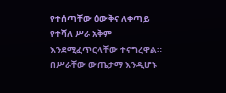የተሰጣቸው ዕውቅና ለቀጣይ የተሻለ ሥራ አቅም እንደሚፈጥርላቸው ተናግረዋል። በሥራቸው ውጤታማ እንዲሆኑ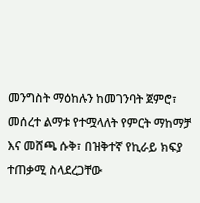መንግስት ማዕከሉን ከመገንባት ጀምሮ፣ መሰረተ ልማቱ የተሟላለት የምርት ማከማቻ እና መሸጫ ሱቅ፣ በዝቅተኛ የኪራይ ክፍያ ተጠቃሚ ስላደረጋቸው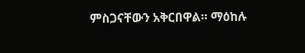ምስጋናቸውን አቅርበዋል። ማዕከሉ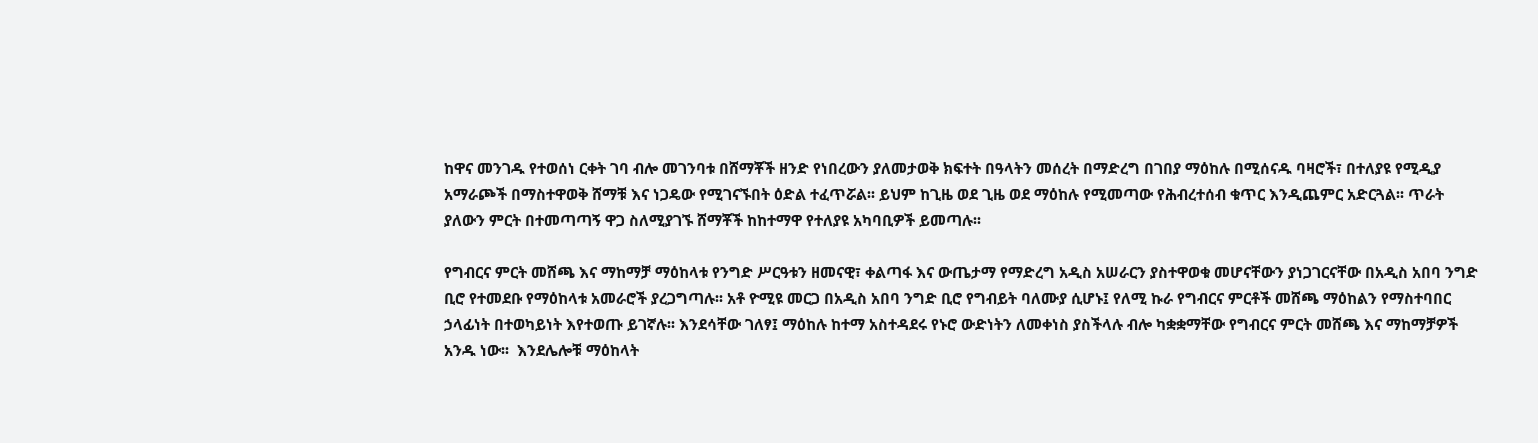ከዋና መንገዱ የተወሰነ ርቀት ገባ ብሎ መገንባቱ በሸማቾች ዘንድ የነበረውን ያለመታወቅ ክፍተት በዓላትን መሰረት በማድረግ በገበያ ማዕከሉ በሚሰናዱ ባዛሮች፣ በተለያዩ የሚዲያ አማራጮች በማስተዋወቅ ሸማቹ እና ነጋዴው የሚገናኙበት ዕድል ተፈጥሯል፡፡ ይህም ከጊዜ ወደ ጊዜ ወደ ማዕከሉ የሚመጣው የሕብረተሰብ ቁጥር እንዲጨምር አድርጓል፡፡ ጥራት ያለውን ምርት በተመጣጣኝ ዋጋ ስለሚያገኙ ሸማቾች ከከተማዋ የተለያዩ አካባቢዎች ይመጣሉ፡፡

የግብርና ምርት መሸጫ እና ማከማቻ ማዕከላቱ የንግድ ሥርዓቱን ዘመናዊ፣ ቀልጣፋ እና ውጤታማ የማድረግ አዲስ አሠራርን ያስተዋወቁ መሆናቸውን ያነጋገርናቸው በአዲስ አበባ ንግድ ቢሮ የተመደቡ የማዕከላቱ አመራሮች ያረጋግጣሉ፡፡ አቶ ዮሚዩ መርጋ በአዲስ አበባ ንግድ ቢሮ የግብይት ባለሙያ ሲሆኑ፤ የለሚ ኩራ የግብርና ምርቶች መሸጫ ማዕከልን የማስተባበር ኃላፊነት በተወካይነት እየተወጡ ይገኛሉ፡፡ እንደሳቸው ገለፃ፤ ማዕከሉ ከተማ አስተዳደሩ የኑሮ ውድነትን ለመቀነስ ያስችላሉ ብሎ ካቋቋማቸው የግብርና ምርት መሸጫ እና ማከማቻዎች አንዱ ነው፡፡  እንደሌሎቹ ማዕከላት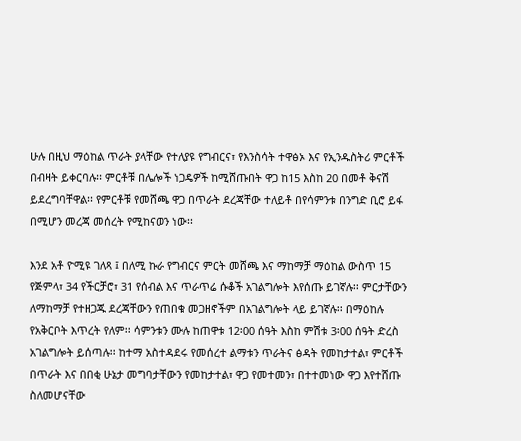ሁሉ በዚህ ማዕከል ጥራት ያላቸው የተለያዩ የግብርና፣ የእንስሳት ተዋፅኦ እና የኢንዱስትሪ ምርቶች በብዛት ይቀርባሉ፡፡ ምርቶቹ በሌሎች ነጋዴዎች ከሚሸጡበት ዋጋ ከ15 እስከ 20 በመቶ ቅናሽ ይደረግባቸዋል፡፡ የምርቶቹ የመሸጫ ዋጋ በጥራት ደረጃቸው ተለይቶ በየሳምንቱ በንግድ ቢሮ ይፋ በሚሆን መረጃ መሰረት የሚከናወን ነው፡፡

እንደ አቶ ዮሚዩ ገለጻ ፤ በለሚ ኩራ የግብርና ምርት መሸጫ እና ማከማቻ ማዕከል ውስጥ 15 የጅምላ፣ 34 የችርቻሮ፣ 31 የሰብል እና ጥራጥሬ ሱቆች አገልግሎት እየሰጡ ይገኛሉ፡፡ ምርታቸውን ለማከማቻ የተዘጋጁ ደረጃቸውን የጠበቁ መጋዘኖችም በአገልግሎት ላይ ይገኛሉ፡፡ በማዕከሉ የአቅርቦት እጥረት የለም፡፡ ሳምንቱን ሙሉ ከጠዋቱ 12፡00 ሰዓት እስከ ምሽቱ 3፡00 ሰዓት ድረስ አገልግሎት ይሰጣሉ፡፡ ከተማ አስተዳደሩ የመሰረተ ልማቱን ጥራትና ፅዳት የመከታተል፣ ምርቶች በጥራት እና በበቂ ሁኔታ መግባታቸውን የመከታተል፣ ዋጋ የመተመን፣ በተተመነው ዋጋ እየተሸጡ ስለመሆናቸው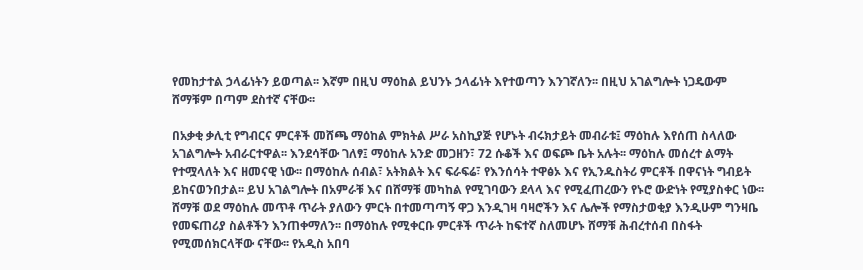የመከታተል ኃላፊነትን ይወጣል፡፡ እኛም በዚህ ማዕከል ይህንኑ ኃላፊነት እየተወጣን እንገኛለን፡፡ በዚህ አገልግሎት ነጋዴውም ሸማቹም በጣም ደስተኛ ናቸው፡፡

በአቃቂ ቃሊቲ የግብርና ምርቶች መሸጫ ማዕከል ምክትል ሥራ አስኪያጅ የሆኑት ብሩክታይት መብራቱ፤ ማዕከሉ እየሰጠ ስላለው አገልግሎት አብራርተዋል፡፡ እንደሳቸው ገለፃ፤ ማዕከሉ አንድ መጋዘን፣ 72 ሱቆች እና ወፍጮ ቤት አሉት፡፡ ማዕከሉ መሰረተ ልማት የተሟላለት እና ዘመናዊ ነው፡፡ በማዕከሉ ሰብል፣ አትክልት እና ፍራፍሬ፣ የእንሰሳት ተዋፅኦ እና የኢንዱስትሪ ምርቶች በዋናነት ግብይት ይከናወንበታል፡፡ ይህ አገልግሎት በአምራቹ እና በሸማቹ መካከል የሚገባውን ደላላ እና የሚፈጠረውን የኑሮ ውድነት የሚያስቀር ነው፡፡ ሸማቹ ወደ ማዕከሉ መጥቶ ጥራት ያለውን ምርት በተመጣጣኝ ዋጋ እንዲገዛ ባዛሮችን እና ሌሎች የማስታወቂያ እንዲሁም ግንዛቤ የመፍጠሪያ ስልቶችን እንጠቀማለን፡፡ በማዕከሉ የሚቀርቡ ምርቶች ጥራት ከፍተኛ ስለመሆኑ ሸማቹ ሕብረተሰብ በስፋት የሚመሰክርላቸው ናቸው፡፡ የአዲስ አበባ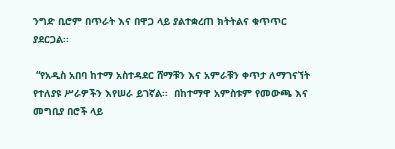ንግድ ቢሮም በጥራት እና በዋጋ ላይ ያልተቋረጠ ክትትልና ቁጥጥር ያደርጋል፡፡

 “የአዲስ አበባ ከተማ አስተዳደር ሸማቹን እና አምራቹን ቀጥታ ለማገናኘት የተለያዩ ሥራዎችን እየሠራ ይገኛል፡፡  በከተማዋ አምስቱም የመውጫ እና መግቢያ በሮች ላይ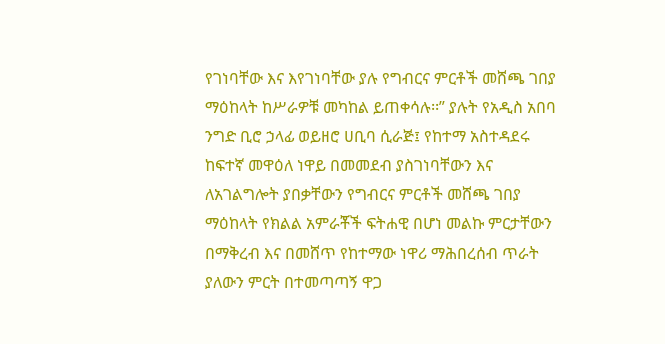የገነባቸው እና እየገነባቸው ያሉ የግብርና ምርቶች መሸጫ ገበያ ማዕከላት ከሥራዎቹ መካከል ይጠቀሳሉ፡፡” ያሉት የአዲስ አበባ ንግድ ቢሮ ኃላፊ ወይዘሮ ሀቢባ ሲራጅ፤ የከተማ አስተዳደሩ ከፍተኛ መዋዕለ ነዋይ በመመደብ ያስገነባቸውን እና ለአገልግሎት ያበቃቸውን የግብርና ምርቶች መሸጫ ገበያ ማዕከላት የክልል አምራቾች ፍትሐዊ በሆነ መልኩ ምርታቸውን በማቅረብ እና በመሸጥ የከተማው ነዋሪ ማሕበረሰብ ጥራት ያለውን ምርት በተመጣጣኝ ዋጋ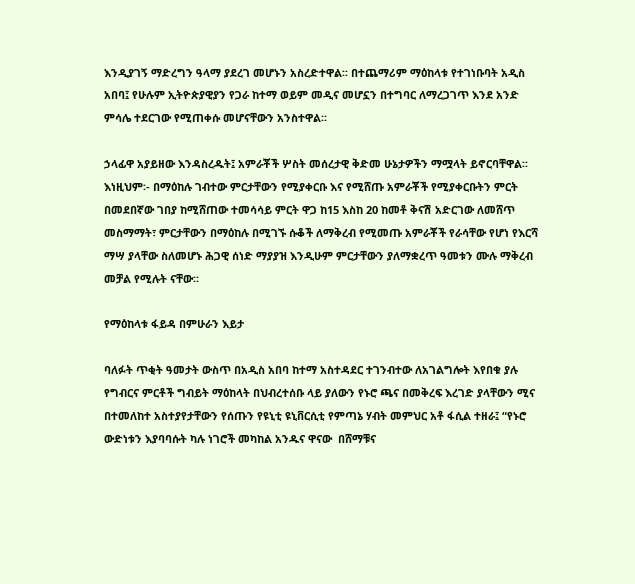እንዲያገኝ ማድረግን ዓላማ ያደረገ መሆኑን አስረድተዋል፡፡ በተጨማሪም ማዕከላቱ የተገነቡባት አዲስ አበባ፤ የሁሉም ኢትዮጵያዊያን የጋራ ከተማ ወይም መዲና መሆኗን በተግባር ለማረጋገጥ እንደ አንድ ምሳሌ ተደርገው የሚጠቀሱ መሆናቸውን አንስተዋል፡፡

ኃላፊዋ አያይዘው እንዳስረዱት፤ አምራቾች ሦስት መሰረታዊ ቅድመ ሁኔታዎችን ማሟላት ይኖርባቸዋል፡፡ እነዚህም፡- በማዕከሉ ገብተው ምርታቸውን የሚያቀርቡ እና የሚሸጡ አምራቾች የሚያቀርቡትን ምርት በመደበኛው ገበያ ከሚሸጠው ተመሳሳይ ምርት ዋጋ ከ15 እስከ 20 ከመቶ ቅናሽ አድርገው ለመሸጥ መስማማት፣ ምርታቸውን በማዕከሉ በሚገኙ ሱቆች ለማቅረብ የሚመጡ አምራቾች የራሳቸው የሆነ የእርሻ ማሣ ያላቸው ስለመሆኑ ሕጋዊ ሰነድ ማያያዝ እንዲሁም ምርታቸውን ያለማቋረጥ ዓመቱን ሙሉ ማቅረብ መቻል የሚሉት ናቸው፡፡

የማዕከላቱ ፋይዳ በምሁራን እይታ

ባለፉት ጥቂት ዓመታት ውስጥ በአዲስ አበባ ከተማ አስተዳደር ተገንብተው ለአገልግሎት እየበቁ ያሉ የግብርና ምርቶች ግብይት ማዕከላት በህብረተሰቡ ላይ ያለውን የኑሮ ጫና በመቅረፍ እረገድ ያላቸውን ሚና በተመለከተ አስተያየታቸውን የሰጡን የዩኒቲ ዩኒቨርሲቲ የምጣኔ ሃብት መምህር አቶ ፋሲል ተዘራ፤ “የኑሮ ውድነቱን እያባባሱት ካሉ ነገሮች መካከል አንዱና ዋናው  በሸማቹና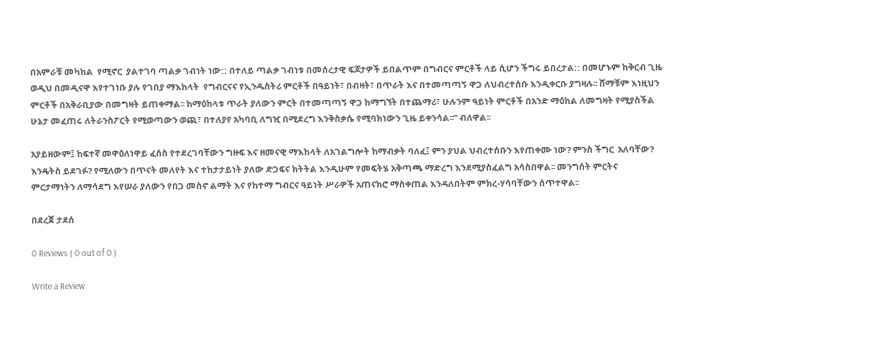በአምራቹ መካከል  የሚኖር  ያልተገባ ጣልቃ ገብነት ነው:: በተለይ ጣልቃ ገብነቱ በመሰረታዊ ፍጆታዎች ይበልጥም በግብርና ምርቶች ላይ ሲሆን ችግሩ ይበረታል:: በመሆኑም ከቅርብ ጊዜ ወዲህ በመዲናዋ እየተገነቡ ያሉ የገበያ ማእከላት  የግብርናና የኢንዱስትሪ ምርቶች በዓይነት፣ በብዛት፣ በጥራት እና በተመጣጣኝ ዋጋ ለህብረተሰቡ እንዲቀርቡ ያግዛሉ፡፡ ሸማቹም እነዚህን ምርቶች በአቅራቢያው በመግዛት ይጠቀማል፡፡ ከማዕከላቱ ጥራት ያለውን ምርት በተመጣጣኝ ዋጋ ከማግኘት በተጨማሪ፣ ሁሉንም ዓይነት ምርቶች በአንድ ማዕከል ለመግዛት የሚያስችል ሁኔታ መፈጠሩ ለትራንስፖርት የሚወጣውን ወጪ፣ በተለያየ አካባቢ ለግዢ በሚደረግ እንቅስቃሴ የሚባክነውን ጊዜ ይቀንሳል፡፡” ብለዋል፡፡

አያይዘውም፤ ከፍተኛ መዋዕለነዋይ ፈሰስ የተደረገባቸውን ግዙፍ እና ዘመናዊ ማእከላት ለአገልግሎት ከማብቃት ባለፈ፤ ምን ያህል ህብረተሰቡን እየጠቀሙ ነው? ምንስ ችግር  አለባቸው? እንዴትስ ይደገፉ? የሚለውን በጥናት መለየት እና ተከታታይነት ያለው ድጋፍና ክትትል እንዲሁም የመፍትሄ አቅጣጫ ማድረግ እንደሚያስፈልግ አሳስበዋል፡፡ መንግሰት ምርትና ምርታማነትን ለማሳደግ እየሠራ ያለውን የበጋ መስኖ ልማት እና የከተማ ግብርና ዓይነት ሥራዎች አጠናክሮ ማስቀጠል እንዳለበትም ምክረ-ሃሳባቸውን ሰጥተዋል፡፡

በደረጀ ታደሰ

0 Reviews ( 0 out of 0 )

Write a Review